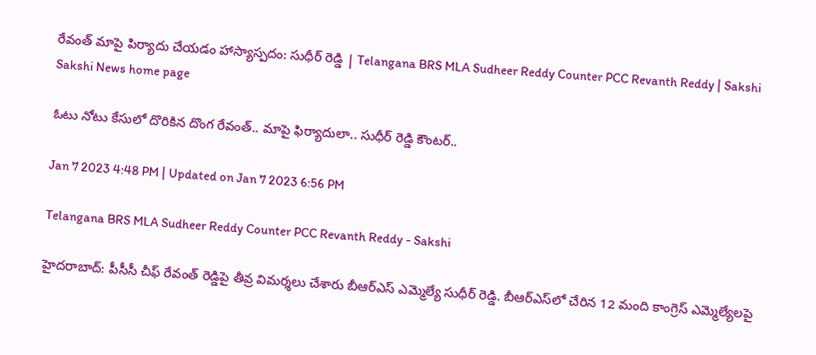రేవంత్ మాపై పిర్యాదు చేయడం హాస్యాస్పదం: సుధీర్ రెడ్డి | Telangana BRS MLA Sudheer Reddy Counter PCC Revanth Reddy | Sakshi
Sakshi News home page

ఓటు నోటు కేసులో దొరికిన దొంగ రేవంత్.. మాపై ఫిర్యాదులా.. సుధీర్ రెడ్డి కౌంటర్..

Jan 7 2023 4:48 PM | Updated on Jan 7 2023 6:56 PM

Telangana BRS MLA Sudheer Reddy Counter PCC Revanth Reddy - Sakshi

హైదరాబాద్‌: పీసీసీ చీఫ్ రేవంత్ రెడ్డిపై తీవ్ర విమర్శలు చేశారు బీఆర్‌ఎస్ ఎమ్మెల్యే సుధీర్ రెడ్డి. బీఆర్‌ఎస్‌లో చేరిన 12 మంది కాంగ్రెస్ ఎమ్మెల్యేలపై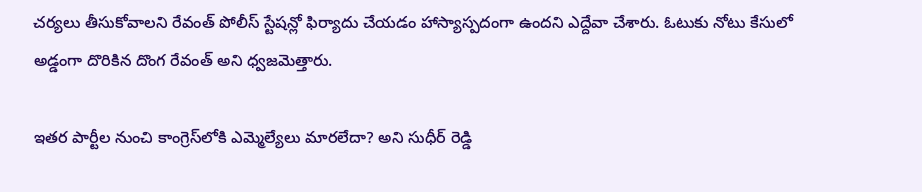చర్యలు తీసుకోవాలని రేవంత్ పోలీస్ స్టేషన్లో ఫిర్యాదు చేయడం హాస్యాస్పదంగా ఉందని ఎద్దేవా చేశారు. ఓటుకు నోటు కేసులో అడ్డంగా దొరికిన దొంగ రేవంత్ అని ‍ధ్వజమెత్తారు.

ఇతర పార్టీల నుంచి కాంగ్రెస్‌లోకి ఎమ్మెల్యేలు మారలేదా? అని సుధీర్ రెడ్డి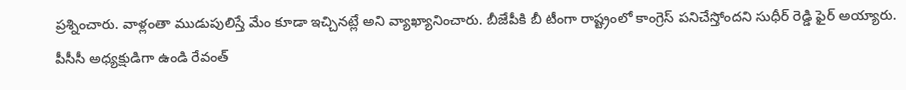ప్రశ్నించారు. వాళ్లంతా ముడుపులిస్తే మేం కూడా ఇచ్చినట్లే అని వ్యాఖ్యానించారు. బీజేపీకి బీ టీంగా రాష్ట్రంలో కాంగ్రెస్ పనిచేస్తోందని సుధీర్ రెడ్డి ఫైర్ అయ్యారు. పీసీసీ అధ్యక్షుడిగా ఉండి రేవంత్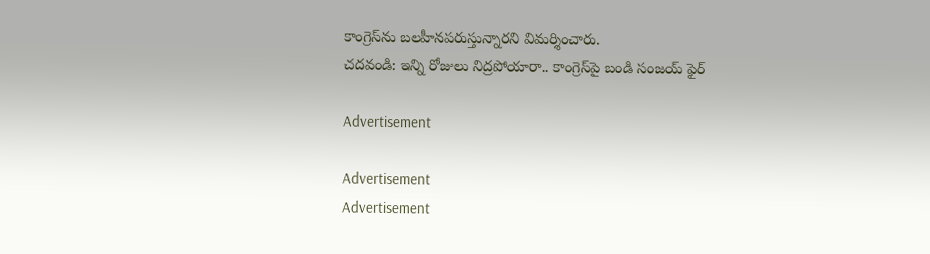కాంగ్రెస్‌ను బలహీనపరుస్తున్నారని విమర్శించారు.
చదవండి: ఇన్ని రోజులు నిద్రపోయారా.. కాంగ్రెస్‌పై బండి సంజయ్‌ ఫైర్‌

Advertisement

Advertisement
Advertisement